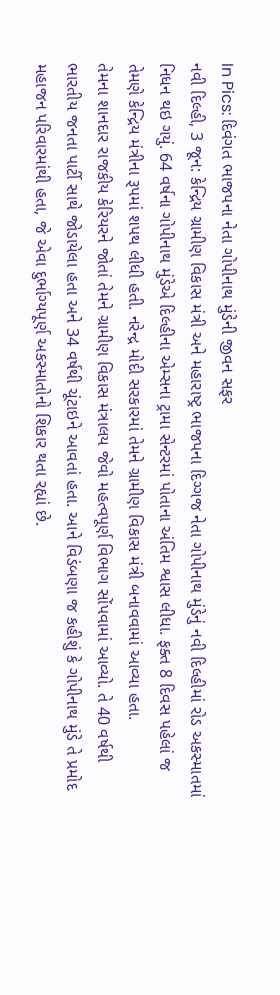In Pics: દિવંગત ભાજપના નેતા ગોપીનાથ મુંડેની જીવન સફર
નવી દિલ્હી, 3 જૂન: કેન્દ્રિય ગ્રામીણ વિકાસ મંત્રી અને મહારાષ્ટ્ર ભાજપના દિગ્ગજ નેતા ગોપીનાથ મુંડેનું નવી દિલ્હીમાં રોડ અકસ્માતમાં નિધન થઇ ગયું. 64 વર્ષના ગોપીનાથ મુંડેએ દિલ્હીના એમ્સના ટ્રામા સેન્ટરમાં પોતાના અંતિમ શ્વાસ લીધા. ફક્ત 8 દિવસ પહેલાં જ તેમણે કેન્દ્રિય મંત્રીના રૂપમાં શપથ લીધી હતી. નરેન્દ્ર મોદી સરકારમાં તેમને ગ્રામીણ વિકાસ મંત્રી બનાવવામાં આવ્યા હતા.
તેમના શાનદાર રાજકીય કેરિયરને જોતાં તેમને ગ્રામીણ વિકાસ મંત્રાલય જેવો મહત્વપૂર્ણ વિભાગ સોંપવામાં આવ્યો. તે 40 વર્ષથી ભારતીય જનતા પાર્ટી સાથે જોડાયેલા હતા અને 34 વર્ષથી ચૂંટાઇને આવતાં હતા. આને વિડંબણા જ કહીશું કે ગોપીનાથ મુંડે તે પ્રમોદ મહાજન પરિવારમાંથી હતા, જે એવા દુર્ભાગ્યપૂર્ણ અકસ્માતોનો શિકાર થતા રહ્યાં છે.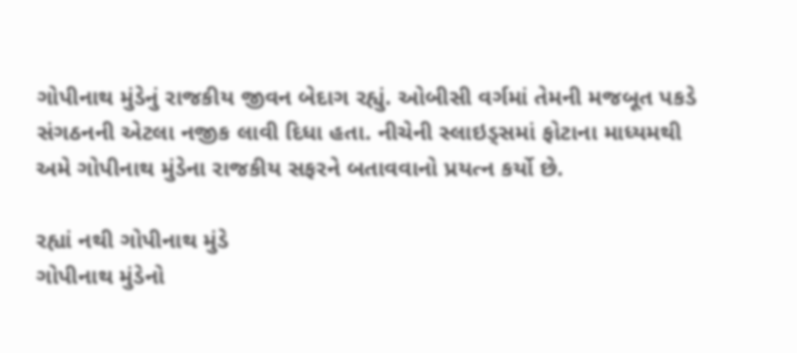ગોપીનાથ મુંડેનું રાજકીય જીવન બેદાગ રહ્યું. ઓબીસી વર્ગમાં તેમની મજબૂત પકડે સંગઠનની એટલા નજીક લાવી દિધા હતા. નીચેની સ્લાઇડ્સમાં ફોટાના માધ્યમથી અમે ગોપીનાથ મુંડેના રાજકીય સફરને બતાવવાનો પ્રયત્ન કર્યો છે.

રહ્યાં નથી ગોપીનાથ મુંડે
ગોપીનાથ મુંડેનો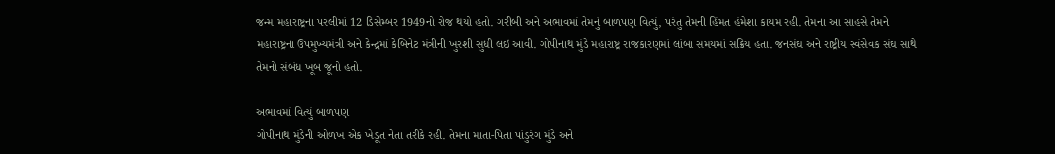જન્મ મહારાષ્ટ્રના પરલીમાં 12 ડિસેમ્બર 1949નો રોજ થયો હતો. ગરીબી અને અભાવમાં તેમનું બાળપણ વિત્યું, પરંતુ તેમની હિંમત હંમેશા કાયમ રહી. તેમના આ સાહસે તેમને મહારાષ્ટ્રના ઉપમુખ્યમંત્રી અને કેન્દ્રમાં કેબિનેટ મંત્રીની ખુરશી સુધી લઇ આવી. ગોપીનાથ મુંડે મહારાષ્ટ્ર રાજકારણમાં લાંબા સમયમાં સક્રિય હતા. જનસંઘ અને રાષ્ટ્રીય સ્વંસેવક સંઘ સાથે તેમનો સંબંધ ખૂબ જૂનો હતો.

અભાવમાં વિત્યું બાળપણ
ગોપીનાથ મુંડેની ઓળખ એક ખેડૂત નેતા તરીકે રહી. તેમના માતા-પિતા પાંડુરંગ મુંડે અને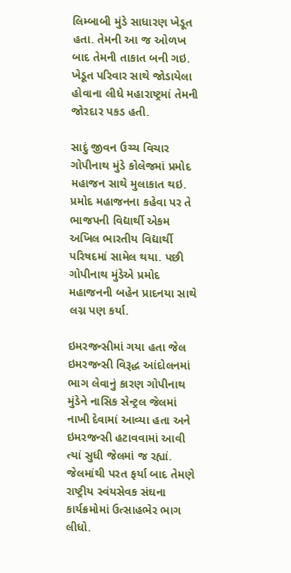લિમ્બાબી મુંડે સાધારણ ખેડૂત હતા. તેમની આ જ ઓળખ બાદ તેમની તાકાત બની ગઇ. ખેડૂત પરિવાર સાથે જોડાયેલા હોવાના લીધે મહારાષ્ટ્રમાં તેમની જોરદાર પકડ હતી.

સાદું જીવન ઉચ્ચ વિચાર
ગોપીનાથ મુંડે કોલેજમાં પ્રમોદ મહાજન સાથે મુલાકાત થઇ. પ્રમોદ મહાજનના કહેવા પર તે ભાજપની વિદ્યાર્થી એકમ અખિલ ભારતીય વિદ્યાર્થી પરિષદમાં સામેલ થયા. પછી ગોપીનાથ મુંડેએ પ્રમોદ મહાજનની બહેન પ્રાદનયા સાથે લગ્ન પણ કર્યા.

ઇમરજન્સીમાં ગયા હતા જેલ
ઇમરજન્સી વિરૂદ્ધ આંદોલનમાં ભાગ લેવાનું કારણ ગોપીનાથ મુંડેને નાસિક સેન્ટ્રલ જેલમાં નાખી દેવામાં આવ્યા હતા અને ઇમરજન્સી હટાવવામાં આવી ત્યાં સુધી જેલમાં જ રહ્યાં. જેલમાંથી પરત ફર્યા બાદ તેમણે રાષ્ટ્રીય સ્વંયસેવક સંઘના કાર્યક્રમોમાં ઉત્સાહભેર ભાગ લીધો.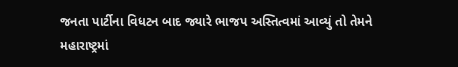જનતા પાર્ટીના વિધટન બાદ જ્યારે ભાજપ અસ્તિત્વમાં આવ્યું તો તેમને મહારાષ્ટ્રમાં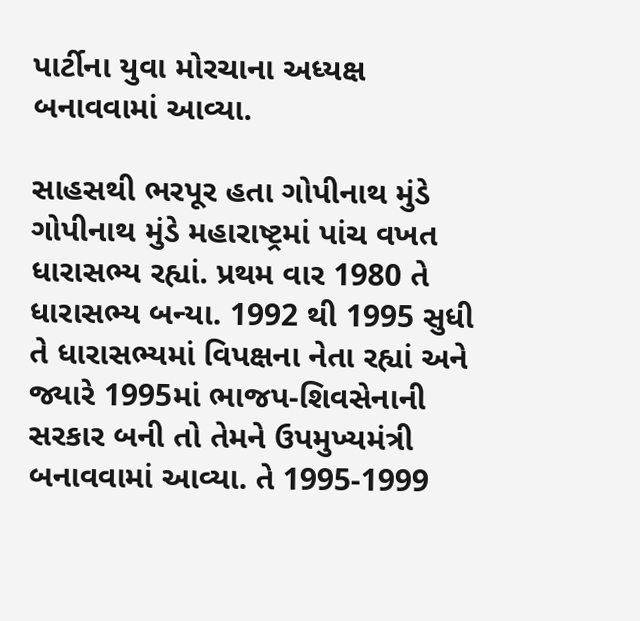પાર્ટીના યુવા મોરચાના અધ્યક્ષ બનાવવામાં આવ્યા.

સાહસથી ભરપૂર હતા ગોપીનાથ મુંડે
ગોપીનાથ મુંડે મહારાષ્ટ્રમાં પાંચ વખત ધારાસભ્ય રહ્યાં. પ્રથમ વાર 1980 તે ધારાસભ્ય બન્યા. 1992 થી 1995 સુધી તે ધારાસભ્યમાં વિપક્ષના નેતા રહ્યાં અને જ્યારે 1995માં ભાજપ-શિવસેનાની સરકાર બની તો તેમને ઉપમુખ્યમંત્રી બનાવવામાં આવ્યા. તે 1995-1999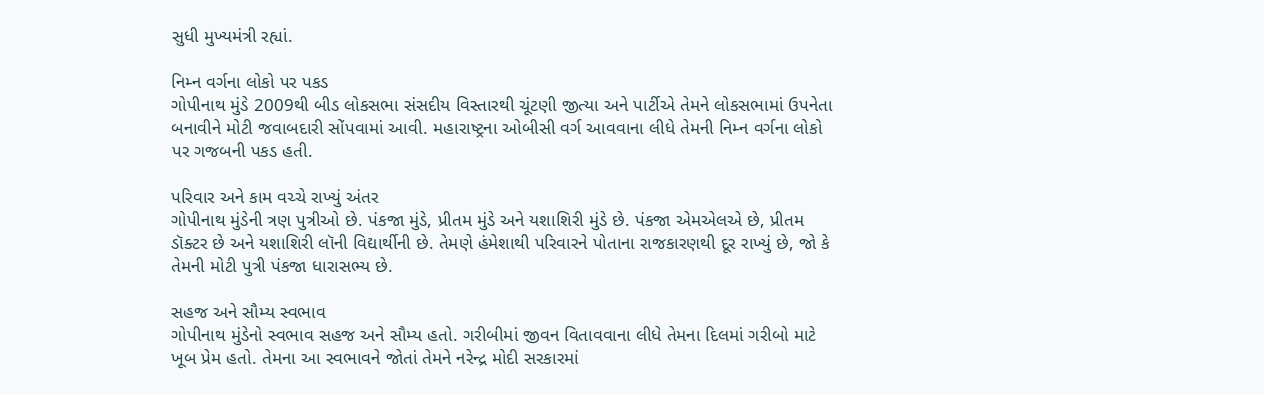સુધી મુખ્યમંત્રી રહ્યાં.

નિમ્ન વર્ગના લોકો પર પકડ
ગોપીનાથ મુંડે 2009થી બીડ લોકસભા સંસદીય વિસ્તારથી ચૂંટણી જીત્યા અને પાર્ટીએ તેમને લોકસભામાં ઉપનેતા બનાવીને મોટી જવાબદારી સોંપવામાં આવી. મહારાષ્ટ્રના ઓબીસી વર્ગ આવવાના લીધે તેમની નિમ્ન વર્ગના લોકો પર ગજબની પકડ હતી.

પરિવાર અને કામ વચ્ચે રાખ્યું અંતર
ગોપીનાથ મુંડેની ત્રણ પુત્રીઓ છે. પંકજા મુંડે, પ્રીતમ મુંડે અને યશાશિરી મુંડે છે. પંકજા એમએલએ છે, પ્રીતમ ડૉક્ટર છે અને યશાશિરી લૉની વિદ્યાર્થીની છે. તેમણે હંમેશાથી પરિવારને પોતાના રાજકારણથી દૂર રાખ્યું છે, જો કે તેમની મોટી પુત્રી પંકજા ધારાસભ્ય છે.

સહજ અને સૌમ્ય સ્વભાવ
ગોપીનાથ મુંડેનો સ્વભાવ સહજ અને સૌમ્ય હતો. ગરીબીમાં જીવન વિતાવવાના લીધે તેમના દિલમાં ગરીબો માટે ખૂબ પ્રેમ હતો. તેમના આ સ્વભાવને જોતાં તેમને નરેન્દ્ર મોદી સરકારમાં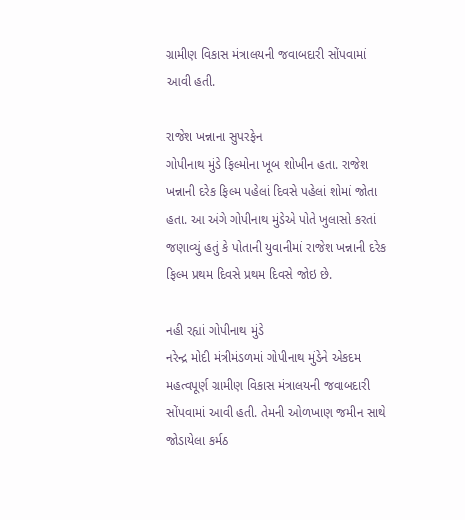ગ્રામીણ વિકાસ મંત્રાલયની જવાબદારી સોંપવામાં આવી હતી.

રાજેશ ખન્નાના સુપરફેન
ગોપીનાથ મુંડે ફિલ્મોના ખૂબ શોખીન હતા. રાજેશ ખન્નાની દરેક ફિલ્મ પહેલાં દિવસે પહેલાં શોમાં જોતા હતા. આ અંગે ગોપીનાથ મુંડેએ પોતે ખુલાસો કરતાં જણાવ્યું હતું કે પોતાની યુવાનીમાં રાજેશ ખન્નાની દરેક ફિલ્મ પ્રથમ દિવસે પ્રથમ દિવસે જોઇ છે.

નહી રહ્યાં ગોપીનાથ મુંડે
નરેન્દ્ર મોદી મંત્રીમંડળમાં ગોપીનાથ મુંડેને એકદમ મહત્વપૂર્ણ ગ્રામીણ વિકાસ મંત્રાલયની જવાબદારી સોંપવામાં આવી હતી. તેમની ઓળખાણ જમીન સાથે જોડાયેલા કર્મઠ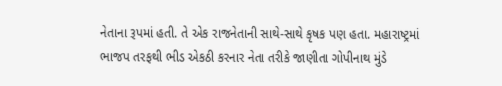નેતાના રૂપમાં હતી. તે એક રાજનેતાની સાથે-સાથે કૃષક પણ હતા. મહારાષ્ટ્રમાં ભાજપ તરફથી ભીડ એકઠી કરનાર નેતા તરીકે જાણીતા ગોપીનાથ મુંડે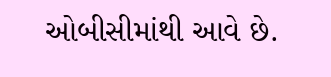ઓબીસીમાંથી આવે છે.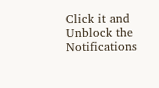Click it and Unblock the Notifications